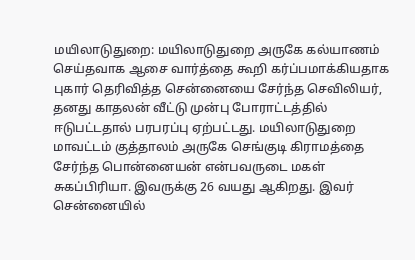மயிலாடுதுறை: மயிலாடுதுறை அருகே கல்யாணம் செய்தவாக ஆசை வார்த்தை கூறி கர்ப்பமாக்கியதாக புகார் தெரிவித்த சென்னையை சேர்ந்த செவிலியர், தனது காதலன் வீட்டு முன்பு போராட்டத்தில் ஈடுபட்டதால் பரபரப்பு ஏற்பட்டது. மயிலாடுதுறை மாவட்டம் குத்தாலம் அருகே செங்குடி கிராமத்தை சேர்ந்த பொன்னையன் என்பவருடை மகள் சுகப்பிரியா. இவருக்கு 26 வயது ஆகிறது. இவர் சென்னையில்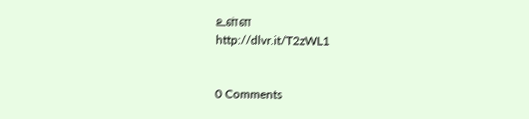உள்ள
http://dlvr.it/T2zWL1


0 Comments